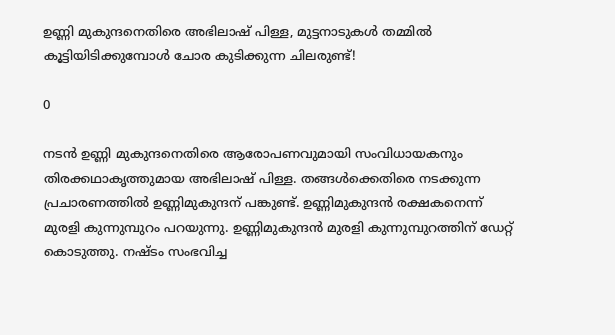ഉണ്ണി മുകുന്ദനെതിരെ അഭിലാഷ് പിള്ള, മുട്ടനാടുകള്‍ തമ്മില്‍ കൂട്ടിയിടിക്കുമ്പോള്‍ ചോര കുടിക്കുന്ന ചിലരുണ്ട്!

0

നടൻ ഉണ്ണി മുകുന്ദനെതിരെ ആരോപണവുമായി സംവിധായകനും തിരക്കഥാകൃത്തുമായ അഭിലാഷ് പിള്ള. തങ്ങൾക്കെതിരെ നടക്കുന്ന പ്രചാരണത്തിൽ ഉണ്ണിമുകുന്ദന് പങ്കുണ്ട്. ഉണ്ണിമുകുന്ദൻ രക്ഷകനെന്ന് മുരളി കുന്നുമ്പുറം പറയുന്നു. ഉണ്ണിമുകുന്ദൻ മുരളി കുന്നുമ്പുറത്തിന് ഡേറ്റ് കൊടുത്തു. നഷ്ടം സംഭവിച്ച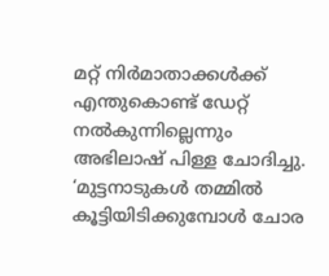മറ്റ് നിർമാതാക്കൾക്ക് എന്തുകൊണ്ട് ഡേറ്റ് നൽകുന്നില്ലെന്നും അഭിലാഷ് പിള്ള ചോദിച്ചു. ‘മുട്ടനാടുകൾ തമ്മിൽ കൂട്ടിയിടിക്കുമ്പോൾ ചോര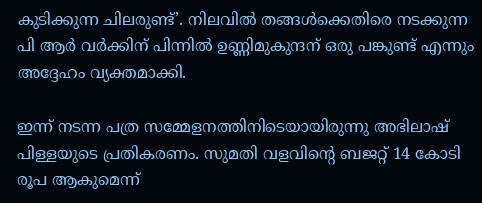കുടിക്കുന്ന ചിലരുണ്ട്’. നിലവിൽ തങ്ങൾക്കെതിരെ നടക്കുന്ന പി ആർ വർക്കിന്‌ പിന്നിൽ ഉണ്ണിമുകുന്ദന് ഒരു പങ്കുണ്ട് എന്നും അദ്ദേഹം വ്യക്തമാക്കി.

ഇന്ന് നടന്ന പത്ര സമ്മേളനത്തിനിടെയായിരുന്നു അഭിലാഷ് പിള്ളയുടെ പ്രതികരണം. സുമതി വളവിന്‍റെ ബജറ്റ് 14 കോടി രൂപ ആകുമെന്ന്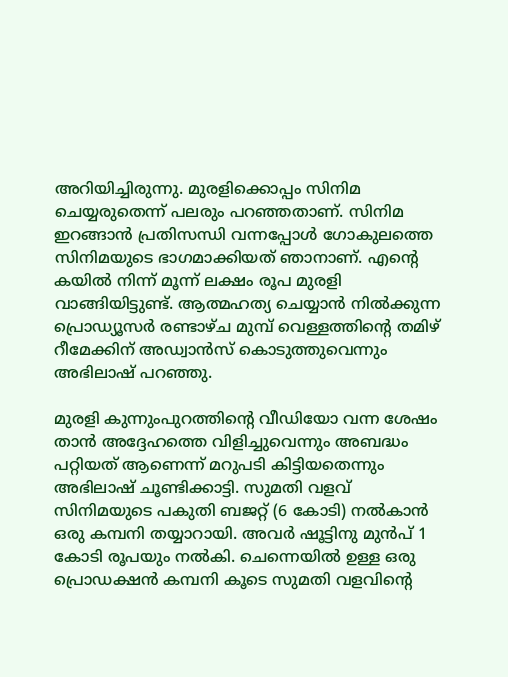അറിയിച്ചിരുന്നു. മുരളിക്കൊപ്പം സിനിമ ചെയ്യരുതെന്ന് പലരും പറഞ്ഞതാണ്. സിനിമ ഇറങ്ങാൻ പ്രതിസന്ധി വന്നപ്പോൾ ഗോകുലത്തെ സിനിമയുടെ ഭാഗമാക്കിയത് ഞാനാണ്. എൻ്റെ കയിൽ നിന്ന് മൂന്ന് ലക്ഷം രൂപ മുരളി വാങ്ങിയിട്ടുണ്ട്. ആത്മഹത്യ ചെയ്യാൻ നിൽക്കുന്ന പ്രൊഡ്യൂസർ രണ്ടാഴ്ച മുമ്പ് വെള്ളത്തിൻ്റെ തമിഴ് റീമേക്കിന് അഡ്വാൻസ് കൊടുത്തുവെന്നും അഭിലാഷ് പറഞ്ഞു.

മുരളി കുന്നുംപുറത്തിന്റെ വീഡിയോ വന്ന ശേഷം താൻ അദ്ദേഹത്തെ വിളിച്ചുവെന്നും അബദ്ധം പറ്റിയത് ആണെന്ന് മറുപടി കിട്ടിയതെന്നും അഭിലാഷ് ചൂണ്ടിക്കാട്ടി. സുമതി വളവ് സിനിമയുടെ പകുതി ബജറ്റ് (6 കോടി) നൽകാൻ ഒരു കമ്പനി തയ്യാറായി. അവർ ഷൂട്ടിനു മുൻപ് 1 കോടി രൂപയും നൽകി. ചെന്നെയിൽ ഉള്ള ഒരു പ്രൊഡക്ഷൻ കമ്പനി കൂടെ സുമതി വളവിൻ്റെ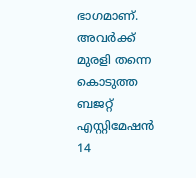ഭാഗമാണ്. അവർക്ക് മുരളി തന്നെ കൊടുത്ത ബജറ്റ് എസ്റ്റിമേഷൻ 14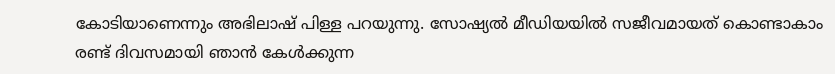കോടിയാണെന്നും അഭിലാഷ് പിള്ള പറയുന്നു. സോഷ്യല്‍ മീഡിയയില്‍ സജീവമായത് കൊണ്ടാകാം രണ്ട് ദിവസമായി ഞാന്‍ കേള്‍ക്കുന്ന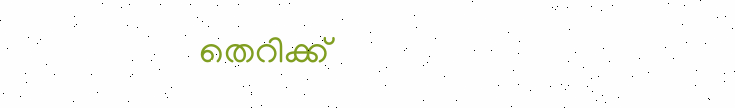തെറിക്ക്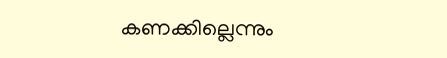കണക്കില്ലെന്നും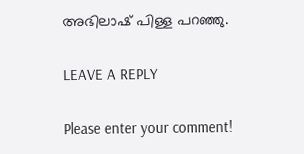അഭിലാഷ് പിള്ള പറഞ്ഞു.

LEAVE A REPLY

Please enter your comment!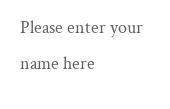Please enter your name here